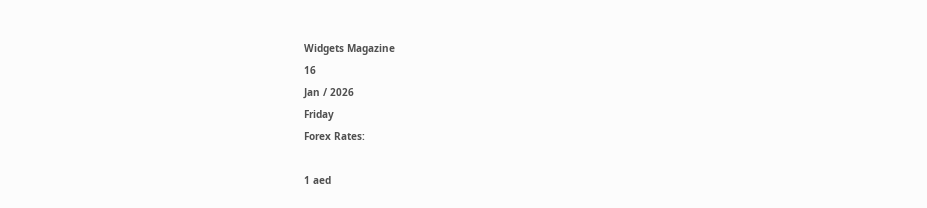Widgets Magazine
16
Jan / 2026
Friday
Forex Rates:

1 aed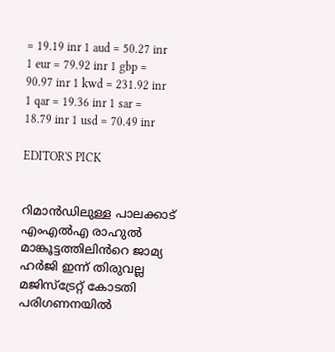= 19.19 inr 1 aud = 50.27 inr 1 eur = 79.92 inr 1 gbp = 90.97 inr 1 kwd = 231.92 inr 1 qar = 19.36 inr 1 sar = 18.79 inr 1 usd = 70.49 inr

EDITOR'S PICK


റിമാൻഡിലുള്ള പാലക്കാട് എംഎൽഎ രാഹുൽ മാങ്കൂട്ടത്തിലിൻറെ ജാമ്യ ഹർജി ഇന്ന് തിരുവല്ല മജിസ്ട്രേറ്റ് കോടതി പരിഗണനയിൽ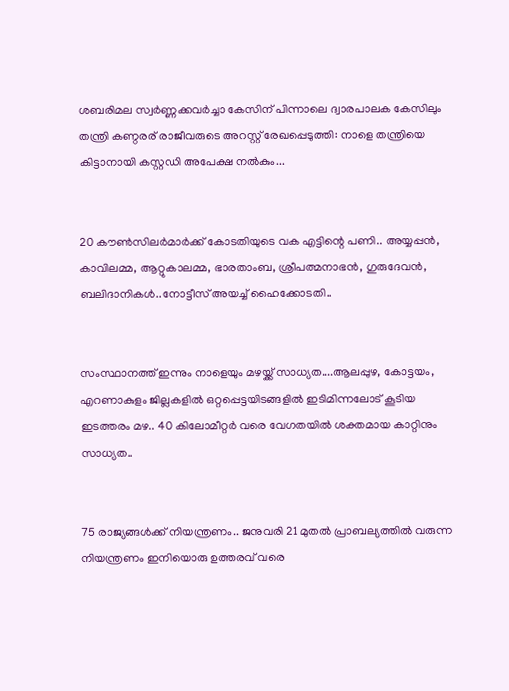ശബരിമല സ്വർണ്ണക്കവർച്ചാ കേസിന് പിന്നാലെ ദ്വാരപാലക കേസിലും തന്ത്രി കണ്ഠരര് രാജീവരുടെ അറസ്റ്റ് രേഖപ്പെടുത്തി: നാളെ തന്ത്രിയെ കിട്ടാനായി കസ്റ്റഡി അപേക്ഷ നൽകും...


20 കൗൺസിലർമാർക്ക് കോടതിയുടെ വക എട്ടിന്റെ പണി.. അയ്യപ്പൻ, കാവിലമ്മ, ആറ്റുകാലമ്മ, ഭാരതാംബ, ശ്രീപത്മനാഭൻ, ഗുരുദേവൻ, ബലിദാനികൾ..നോട്ടീസ് അയച്ച് ഹൈക്കോടതി..


സംസ്ഥാനത്ത് ഇന്നും നാളെയും മഴയ്ക്ക് സാധ്യത....ആലപ്പുഴ, കോട്ടയം, എറണാകുളം ജില്ലകളിൽ ഒറ്റപ്പെട്ടയിടങ്ങളിൽ ഇടിമിന്നലോട് കൂടിയ ഇടത്തരം മഴ.. 40 കിലോമീറ്റർ വരെ വേഗതയിൽ ശക്തമായ കാറ്റിനും സാധ്യത..


75 രാജ്യങ്ങൾക്ക് നിയന്ത്രണം.. ജനുവരി 21 മുതൽ പ്രാബല്യത്തിൽ വരുന്ന നിയന്ത്രണം ഇനിയൊരു ഉത്തരവ് വരെ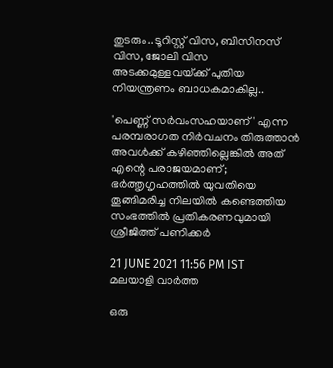തുടരും..ടൂറിസ്റ്റ് വിസ, ബിസിനസ് വിസ, ജോലി വിസ അടക്കമുള്ളവയ്‌ക്ക് പുതിയ നിയന്ത്രണം ബാധകമാകില്ല..

'പെണ്ണ് സര്‍വംസഹയാണ്' എന്ന പരമ്പരാഗത നിര്‍വചനം തിരുത്താന്‍ അവള്‍ക്ക് കഴിഞ്ഞില്ലെങ്കില്‍ അത് എന്റെ പരാജയമാണ്; ഭര്‍ത്തൃഗൃഹത്തില്‍ യുവതിയെ തൂങ്ങിമരിച്ച നിലയില്‍ കണ്ടെത്തിയ സംഭത്തിൽ പ്രതികരണവുമായി ശ്രീജിത്ത് പണിക്കര്‍

21 JUNE 2021 11:56 PM IST
മലയാളി വാര്‍ത്ത

ഒരു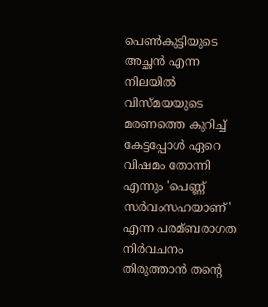പെണ്‍കുട്ടിയുടെ അച്ഛന്‍ എന്ന നിലയില്‍ വിസ്മയയുടെ മരണത്തെ കുറിച്ച്‌ കേട്ടപ്പോള്‍ ഏറെ വിഷമം തോന്നി എന്നും 'പെണ്ണ് സര്‍വംസഹയാണ്' എന്ന പരമ്ബരാഗത നിര്‍വചനം തിരുത്താന്‍ തന്റെ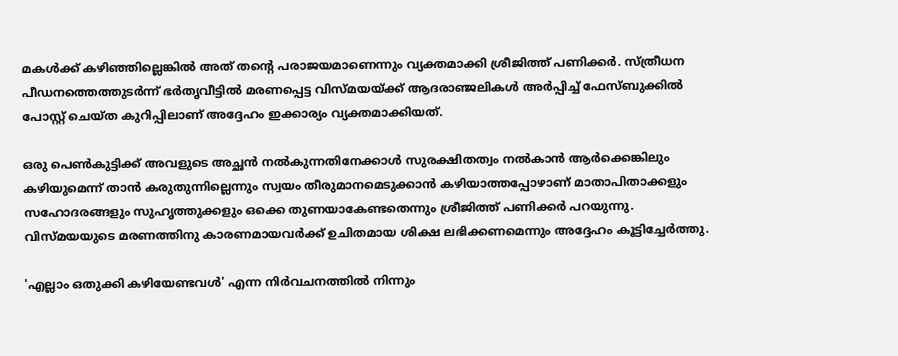മകള്‍ക്ക് കഴിഞ്ഞില്ലെങ്കില്‍ അത് തന്റെ പരാജയമാണെന്നും വ്യക്തമാക്കി ശ്രീജിത്ത് പണിക്കര്‍. സ്ത്രീധന പീഡനത്തെത്തുടര്‍ന്ന് ഭര്‍തൃവീട്ടില്‍ മരണപ്പെട്ട വിസ്മയയ്ക്ക് ആദരാഞ്ജലികള്‍ അര്‍പ്പിച്ച്‌ ഫേസ്ബുക്കില്‍ പോസ്റ്റ് ചെയ്ത കുറിപ്പിലാണ് അദ്ദേഹം ഇക്കാര്യം വ്യക്തമാക്കിയത്.

ഒരു പെണ്‍കുട്ടിക്ക് അവളുടെ അച്ഛന്‍ നല്‍കുന്നതിനേക്കാള്‍ സുരക്ഷിതത്വം നല്‍കാന്‍ ആര്‍ക്കെങ്കിലും കഴിയുമെന്ന് താന്‍ കരുതുന്നില്ലെന്നും സ്വയം തീരുമാനമെടുക്കാന്‍ കഴിയാത്തപ്പോഴാണ് മാതാപിതാക്കളും സഹോദരങ്ങളും സുഹൃത്തുക്കളും ഒക്കെ തുണയാകേണ്ടതെന്നും ശ്രീജിത്ത് പണിക്കര്‍ പറയുന്നു. വിസ്മയയുടെ മരണത്തിനു കാരണമായവര്‍ക്ക് ഉചിതമായ ശിക്ഷ ലഭിക്കണമെന്നും അദ്ദേഹം കൂട്ടിച്ചേര്‍ത്തു.

'എല്ലാം ഒതുക്കി കഴിയേണ്ടവള്‍' എന്ന നിര്‍വചനത്തില്‍ നിന്നും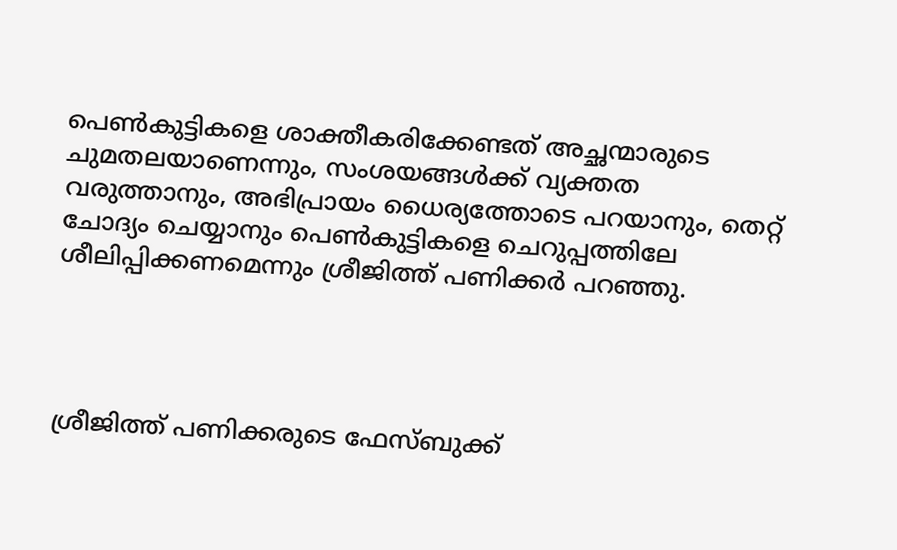പെണ്‍കുട്ടികളെ ശാക്തീകരിക്കേണ്ടത് അച്ഛന്മാരുടെ ചുമതലയാണെന്നും, സംശയങ്ങള്‍ക്ക് വ്യക്തത വരുത്താനും, അഭിപ്രായം ധൈര്യത്തോടെ പറയാനും, തെറ്റ് ചോദ്യം ചെയ്യാനും പെണ്‍കുട്ടികളെ ചെറുപ്പത്തിലേ ശീലിപ്പിക്കണമെന്നും ശ്രീജിത്ത് പണിക്കര്‍ പറഞ്ഞു.




ശ്രീജിത്ത് പണിക്കരുടെ ഫേസ്ബുക്ക്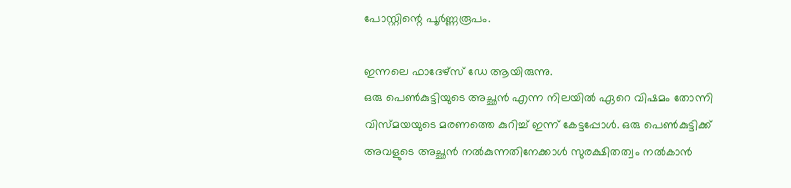പോസ്റ്റിന്റെ പൂര്‍ണ്ണരൂപം.

ഇന്നലെ ഫാദേഴ്സ് ഡേ ആയിരുന്നു.
ഒരു പെണ്‍കുട്ടിയുടെ അച്ഛന്‍ എന്ന നിലയില്‍ ഏറെ വിഷമം തോന്നി വിസ്മയയുടെ മരണത്തെ കുറിച്ച്‌ ഇന്ന് കേട്ടപ്പോള്‍. ഒരു പെണ്‍കുട്ടിക്ക് അവളുടെ അച്ഛന്‍ നല്‍കുന്നതിനേക്കാള്‍ സുരക്ഷിതത്വം നല്‍കാന്‍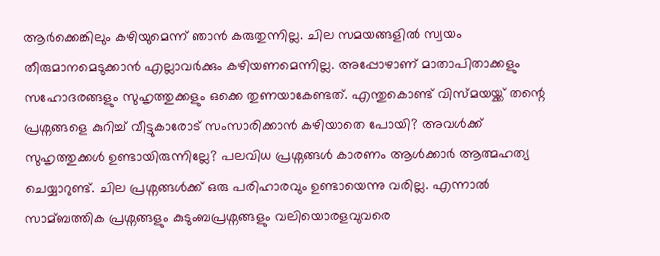ആര്‍ക്കെങ്കിലും കഴിയുമെന്ന് ഞാന്‍ കരുതുന്നില്ല. ചില സമയങ്ങളില്‍ സ്വയം തീരുമാനമെടുക്കാന്‍ എല്ലാവര്‍ക്കും കഴിയണമെന്നില്ല. അപ്പോഴാണ് മാതാപിതാക്കളും സഹോദരങ്ങളും സുഹൃത്തുക്കളും ഒക്കെ തുണയാകേണ്ടത്. എന്തുകൊണ്ട് വിസ്മയയ്ക്ക് തന്റെ പ്രശ്നങ്ങളെ കുറിച്ച്‌ വീട്ടുകാരോട് സംസാരിക്കാന്‍ കഴിയാതെ പോയി? അവള്‍ക്ക് സുഹൃത്തുക്കള്‍ ഉണ്ടായിരുന്നില്ലേ? പലവിധ പ്രശ്നങ്ങള്‍ കാരണം ആള്‍ക്കാര്‍ ആത്മഹത്യ ചെയ്യാറുണ്ട്. ചില പ്രശ്നങ്ങള്‍ക്ക് ഒരു പരിഹാരവും ഉണ്ടായെന്നു വരില്ല. എന്നാല്‍ സാമ്ബത്തിക പ്രശ്നങ്ങളും കുടുംബപ്രശ്നങ്ങളും വലിയൊരളവുവരെ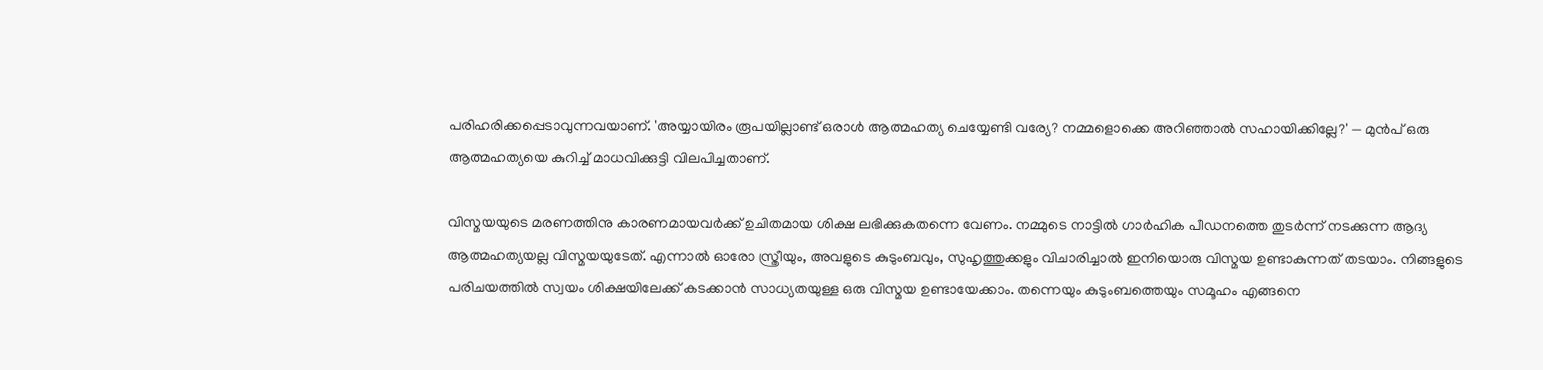പരിഹരിക്കപ്പെടാവുന്നവയാണ്. 'അയ്യായിരം രൂപയില്ലാണ്ട് ഒരാള്‍ ആത്മഹത്യ ചെയ്യേണ്ടി വര്യേ? നമ്മളൊക്കെ അറിഞ്ഞാല്‍ സഹായിക്കില്ലേ?' — മുന്‍പ് ഒരു ആത്മഹത്യയെ കുറിച്ച്‌ മാധവിക്കുട്ടി വിലപിച്ചതാണ്.

വിസ്മയയുടെ മരണത്തിനു കാരണമായവര്‍ക്ക് ഉചിതമായ ശിക്ഷ ലഭിക്കുകതന്നെ വേണം. നമ്മുടെ നാട്ടില്‍ ഗാര്‍ഹിക പീഡനത്തെ തുടര്‍ന്ന് നടക്കുന്ന ആദ്യ ആത്മഹത്യയല്ല വിസ്മയയുടേത്. എന്നാല്‍ ഓരോ സ്ത്രീയും, അവളുടെ കുടുംബവും, സുഹൃത്തുക്കളും വിചാരിച്ചാല്‍ ഇനിയൊരു വിസ്മയ ഉണ്ടാകുന്നത് തടയാം. നിങ്ങളുടെ പരിചയത്തില്‍ സ്വയം ശിക്ഷയിലേക്ക് കടക്കാന്‍ സാധ്യതയുള്ള ഒരു വിസ്മയ ഉണ്ടായേക്കാം. തന്നെയും കുടുംബത്തെയും സമൂഹം എങ്ങനെ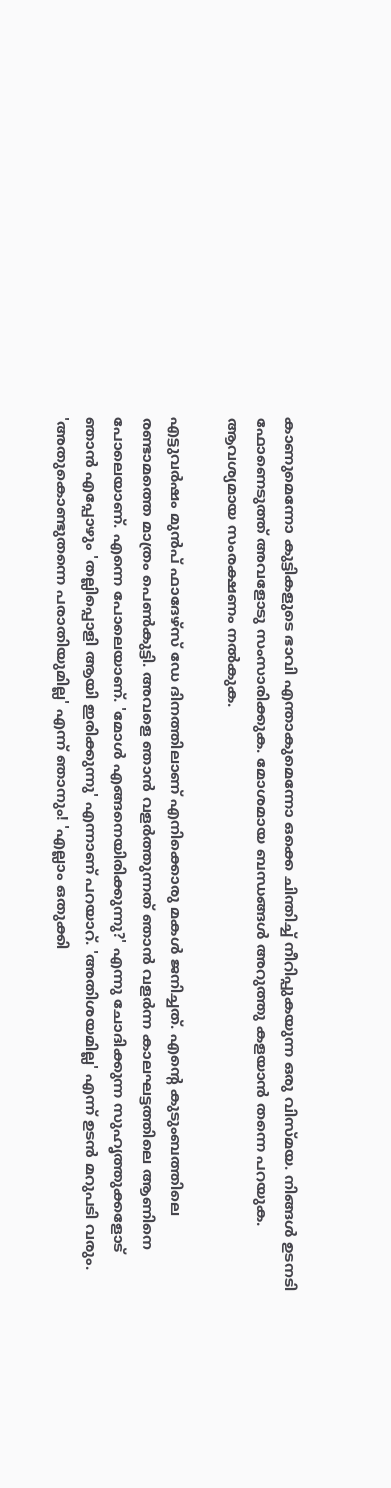കാണുമെന്നോ കുട്ടികളുടെ ഭാവി എന്താകുമെന്നോ ഒക്കെ ചിന്തിച്ച്‌ നീറിപ്പുകയുന്ന ഒരു വിസ്മയ. നിങ്ങള്‍ ഉടനടി ഫോണെടുത്ത് അവളോടു സംസാരിക്കുക. മോശമായ ബന്ധങ്ങള്‍ അറുത്തു കളയാന്‍ തന്നെ പറയുക. ആവശ്യമായ സംരക്ഷണം നല്‍കുക.

എട്ടുവര്‍ഷം മുന്‍പ് ഫാദേഴ്സ് ഡേ ദിനത്തിലാണ് എനിക്കൊരു മകള്‍ ജനിച്ചത്. എന്റെ കുടുംബത്തിലെ രണ്ടാമത്തെ മാത്രം പെണ്‍കുട്ടി. അവളെ ഞാന്‍ വളര്‍ത്തുന്നത് ഞാന്‍ വളര്‍ന്ന കാലഘട്ടത്തിലെ ആണിനെ പോലെയാണ്. എന്നെ പോലെയാണ്. 'മോള്‍ എങ്ങനെയിരിക്കുന്നു?' എന്നു ചോദിക്കുന്ന സുഹൃത്തുക്കളോട് ഞാന്‍ എപ്പോഴും 'തല്ലിപ്പൊളി ആയി ഇരിക്കുന്നു' എന്നാണ് പറയാറ്. 'അതിശയമില്ല' എന്ന് ഉടന്‍ മറുപടി വരും. 'അതുകൊണ്ടുതന്നെ പരാതിയുമില്ല' എന്ന് ഞാനും! 'എല്ലാം ഒതുക്കി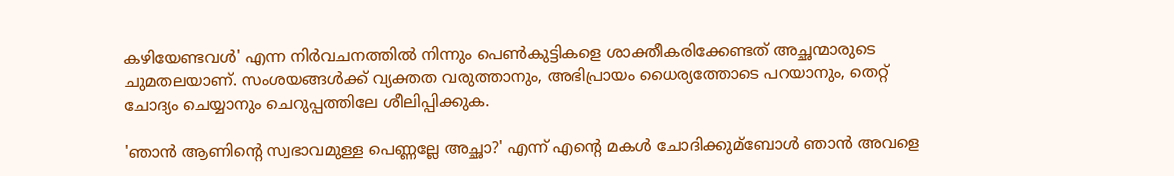കഴിയേണ്ടവള്‍' എന്ന നിര്‍വചനത്തില്‍ നിന്നും പെണ്‍കുട്ടികളെ ശാക്തീകരിക്കേണ്ടത് അച്ഛന്മാരുടെ ചുമതലയാണ്. സംശയങ്ങള്‍ക്ക് വ്യക്തത വരുത്താനും, അഭിപ്രായം ധൈര്യത്തോടെ പറയാനും, തെറ്റ് ചോദ്യം ചെയ്യാനും ചെറുപ്പത്തിലേ ശീലിപ്പിക്കുക.

'ഞാന്‍ ആണിന്റെ സ്വഭാവമുള്ള പെണ്ണല്ലേ അച്ഛാ?' എന്ന് എന്റെ മകള്‍ ചോദിക്കുമ്ബോള്‍ ഞാന്‍ അവളെ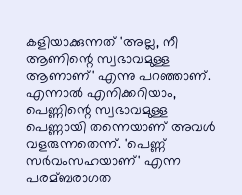കളിയാക്കുന്നത് 'അല്ല, നീ ആണിന്റെ സ്വഭാവമുള്ള ആണാണ്' എന്നു പറഞ്ഞാണ്. എന്നാല്‍ എനിക്കറിയാം, പെണ്ണിന്റെ സ്വഭാവമുള്ള പെണ്ണായി തന്നെയാണ് അവള്‍ വളരുന്നതെന്ന്. 'പെണ്ണ് സര്‍വംസഹയാണ്' എന്ന പരമ്ബരാഗത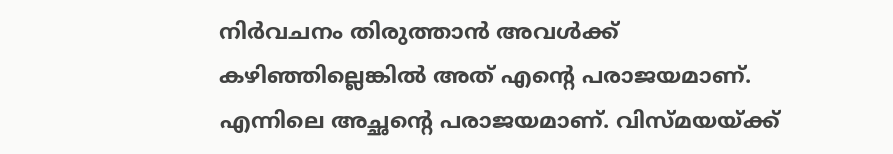നിര്‍വചനം തിരുത്താന്‍ അവള്‍ക്ക് കഴിഞ്ഞില്ലെങ്കില്‍ അത് എന്റെ പരാജയമാണ്. എന്നിലെ അച്ഛന്റെ പരാജയമാണ്. വിസ്മയയ്ക്ക്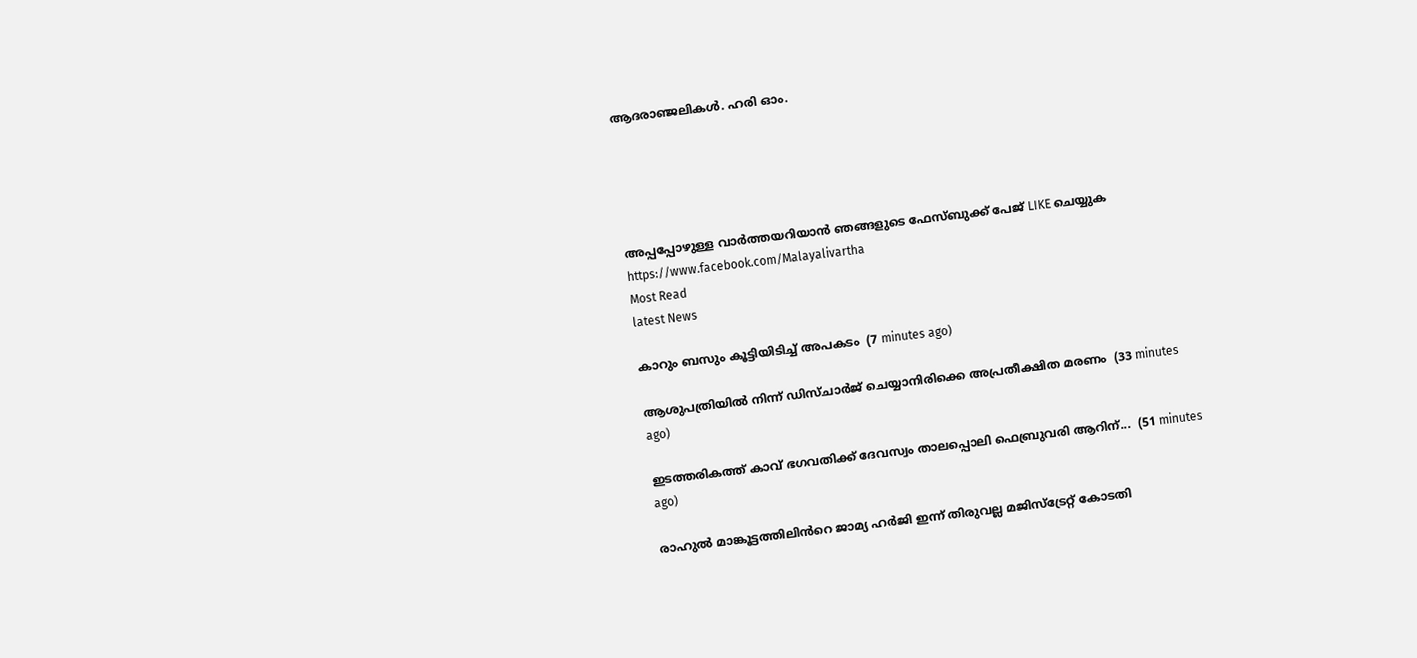ആദരാഞ്ജലികള്‍. ഹരി ഓം.





അപ്പപ്പോഴുള്ള വാര്‍ത്തയറിയാന്‍ ഞങ്ങളുടെ ഫേസ്‌ബുക്ക്‌ പേജ് LIKE ചെയ്യുക
https://www.facebook.com/Malayalivartha
Most Read
latest News

കാറും ബസും കൂട്ടിയിടിച്ച് അപകടം  (7 minutes ago)

ആശുപത്രിയിൽ നിന്ന് ഡിസ്ചാർജ് ചെയ്യാനിരിക്കെ അപ്രതീക്ഷിത മരണം  (33 minutes ago)

ഇടത്തരികത്ത് കാവ് ഭഗവതിക്ക് ദേവസ്വം താലപ്പൊലി ഫെബ്രുവരി ആറിന്...  (51 minutes ago)

രാഹുൽ മാങ്കൂട്ടത്തിലിൻറെ ജാമ്യ ഹർജി ഇന്ന് തിരുവല്ല മജിസ്ട്രേറ്റ് കോടതി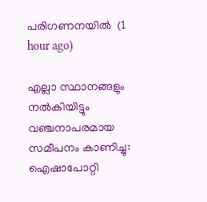പരിഗണനയിൽ  (1 hour ago)

എല്ലാ സ്ഥാനങ്ങളും നല്‍കിയിട്ടും വഞ്ചനാപരമായ സമീപനം കാണിച്ചു: ഐഷാപോറ്റി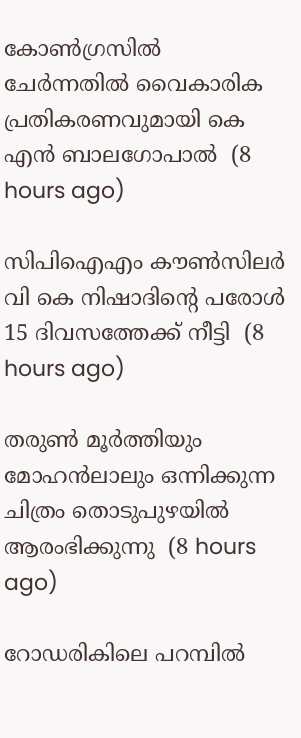കോണ്‍ഗ്രസില്‍ ചേര്‍ന്നതില്‍ വൈകാരിക പ്രതികരണവുമായി കെ എന്‍ ബാലഗോപാല്‍  (8 hours ago)

സിപിഐഎം കൗണ്‍സിലര്‍ വി കെ നിഷാദിന്റെ പരോള്‍ 15 ദിവസത്തേക്ക് നീട്ടി  (8 hours ago)

തരുണ്‍ മൂര്‍ത്തിയും മോഹന്‍ലാലും ഒന്നിക്കുന്ന ചിത്രം തൊടുപുഴയില്‍ ആരംഭിക്കുന്നു  (8 hours ago)

റോഡരികിലെ പറമ്പില്‍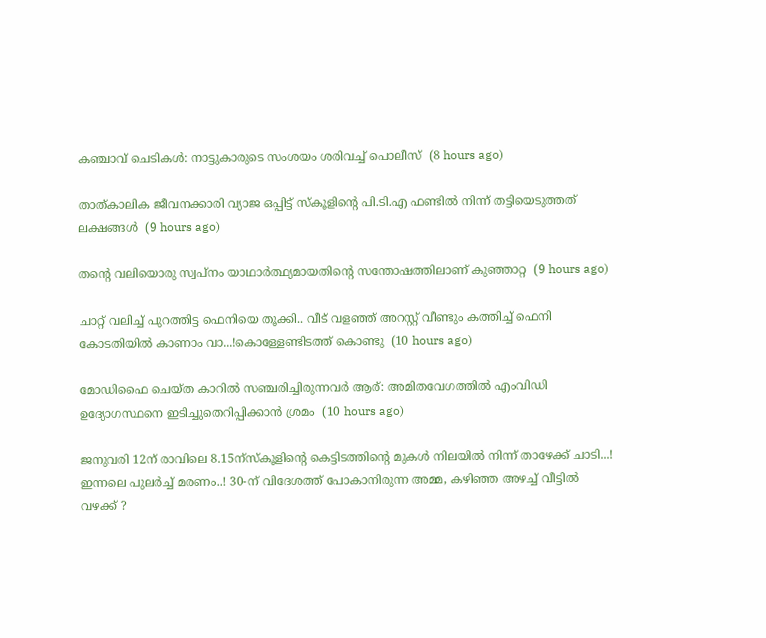കഞ്ചാവ് ചെടികള്‍: നാട്ടുകാരുടെ സംശയം ശരിവച്ച് പൊലീസ്  (8 hours ago)

താത്കാലിക ജീവനക്കാരി വ്യാജ ഒപ്പിട്ട് സ്‌കൂളിന്റെ പി.ടി.എ ഫണ്ടില്‍ നിന്ന് തട്ടിയെടുത്തത് ലക്ഷങ്ങള്‍  (9 hours ago)

തന്റെ വലിയൊരു സ്വപ്നം യാഥാര്‍ത്ഥ്യമായതിന്റെ സന്തോഷത്തിലാണ് കുഞ്ഞാറ്റ  (9 hours ago)

ചാറ്റ് വലിച്ച് പുറത്തിട്ട ഫെനിയെ തൂക്കി.. വീട് വളഞ്ഞ് അറസ്റ്റ് വീണ്ടും കത്തിച്ച് ഫെനി കോടതിയിൽ കാണാം വാ...!കൊള്ളേണ്ടിടത്ത് കൊണ്ടു  (10 hours ago)

മോഡിഫൈ ചെയ്ത കാറില്‍ സഞ്ചരിച്ചിരുന്നവര്‍ ആര്: അമിതവേഗത്തില്‍ എംവിഡി ഉദ്യോഗസ്ഥനെ ഇടിച്ചുതെറിപ്പിക്കാന്‍ ശ്രമം  (10 hours ago)

ജനുവരി 12ന് രാവിലെ 8.15ന്‌സ്‌കൂളിന്റെ കെട്ടിടത്തിന്റെ മുകള്‍ നിലയില്‍ നിന്ന് താഴേക്ക് ചാടി...! ഇന്നലെ പുലർച്ച് മരണം..! 30-ന് വിദേശത്ത് പോകാനിരുന്ന അമ്മ, കഴിഞ്ഞ അഴച്ച് വീട്ടിൽ വഴക്ക് ?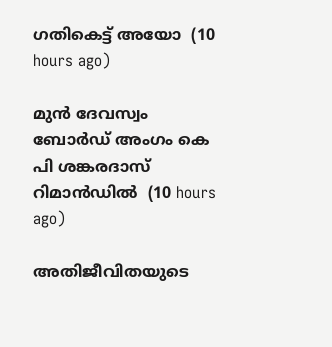ഗതികെട്ട് അയോ  (10 hours ago)

മുന്‍ ദേവസ്വം ബോര്‍ഡ് അംഗം കെ പി ശങ്കരദാസ് റിമാന്‍ഡില്‍  (10 hours ago)

അതിജീവിതയുടെ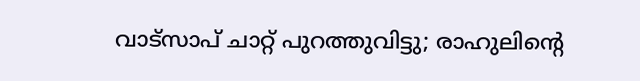വാട്‌സാപ് ചാറ്റ് പുറത്തുവിട്ടു; രാഹുലിന്റെ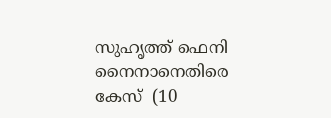സുഹൃത്ത് ഫെനി നൈനാനെതിരെ കേസ്  (10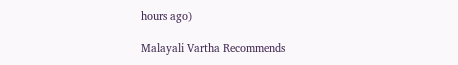hours ago)

Malayali Vartha Recommends